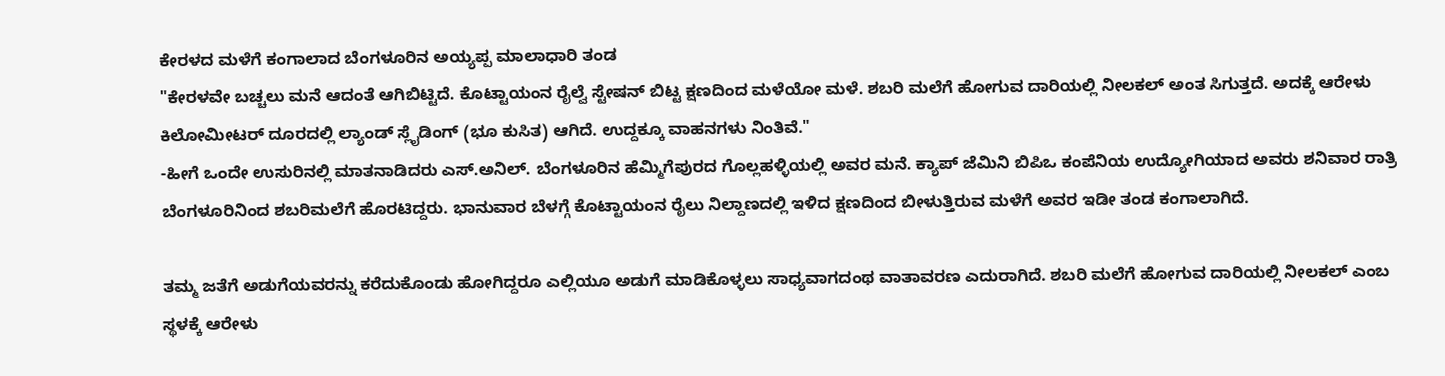ಕೇರಳದ ಮಳೆಗೆ ಕಂಗಾಲಾದ ಬೆಂಗಳೂರಿನ ಅಯ್ಯಪ್ಪ ಮಾಲಾಧಾರಿ ತಂಡ
"ಕೇರಳವೇ ಬಚ್ಚಲು ಮನೆ ಆದಂತೆ ಆಗಿಬಿಟ್ಟಿದೆ. ಕೊಟ್ಟಾಯಂನ ರೈಲ್ವೆ ಸ್ಟೇಷನ್ ಬಿಟ್ಟ ಕ್ಷಣದಿಂದ ಮಳೆಯೋ ಮಳೆ. ಶಬರಿ ಮಲೆಗೆ ಹೋಗುವ ದಾರಿಯಲ್ಲಿ ನೀಲಕಲ್ ಅಂತ ಸಿಗುತ್ತದೆ. ಅದಕ್ಕೆ ಆರೇಳು ಕಿಲೋಮೀಟರ್ ದೂರದಲ್ಲಿ ಲ್ಯಾಂಡ್ ಸ್ಲೈಡಿಂಗ್ (ಭೂ ಕುಸಿತ) ಆಗಿದೆ. ಉದ್ದಕ್ಕೂ ವಾಹನಗಳು ನಿಂತಿವೆ."
-ಹೀಗೆ ಒಂದೇ ಉಸುರಿನಲ್ಲಿ ಮಾತನಾಡಿದರು ಎಸ್.ಅನಿಲ್. ಬೆಂಗಳೂರಿನ ಹೆಮ್ಮಿಗೆಪುರದ ಗೊಲ್ಲಹಳ್ಳಿಯಲ್ಲಿ ಅವರ ಮನೆ. ಕ್ಯಾಪ್ ಜೆಮಿನಿ ಬಿಪಿಒ ಕಂಪೆನಿಯ ಉದ್ಯೋಗಿಯಾದ ಅವರು ಶನಿವಾರ ರಾತ್ರಿ ಬೆಂಗಳೂರಿನಿಂದ ಶಬರಿಮಲೆಗೆ ಹೊರಟಿದ್ದರು. ಭಾನುವಾರ ಬೆಳಗ್ಗೆ ಕೊಟ್ಟಾಯಂನ ರೈಲು ನಿಲ್ದಾಣದಲ್ಲಿ ಇಳಿದ ಕ್ಷಣದಿಂದ ಬೀಳುತ್ತಿರುವ ಮಳೆಗೆ ಅವರ ಇಡೀ ತಂಡ ಕಂಗಾಲಾಗಿದೆ.

ತಮ್ಮ ಜತೆಗೆ ಅಡುಗೆಯವರನ್ನು ಕರೆದುಕೊಂಡು ಹೋಗಿದ್ದರೂ ಎಲ್ಲಿಯೂ ಅಡುಗೆ ಮಾಡಿಕೊಳ್ಳಲು ಸಾಧ್ಯವಾಗದಂಥ ವಾತಾವರಣ ಎದುರಾಗಿದೆ. ಶಬರಿ ಮಲೆಗೆ ಹೋಗುವ ದಾರಿಯಲ್ಲಿ ನೀಲಕಲ್ ಎಂಬ ಸ್ಥಳಕ್ಕೆ ಆರೇಳು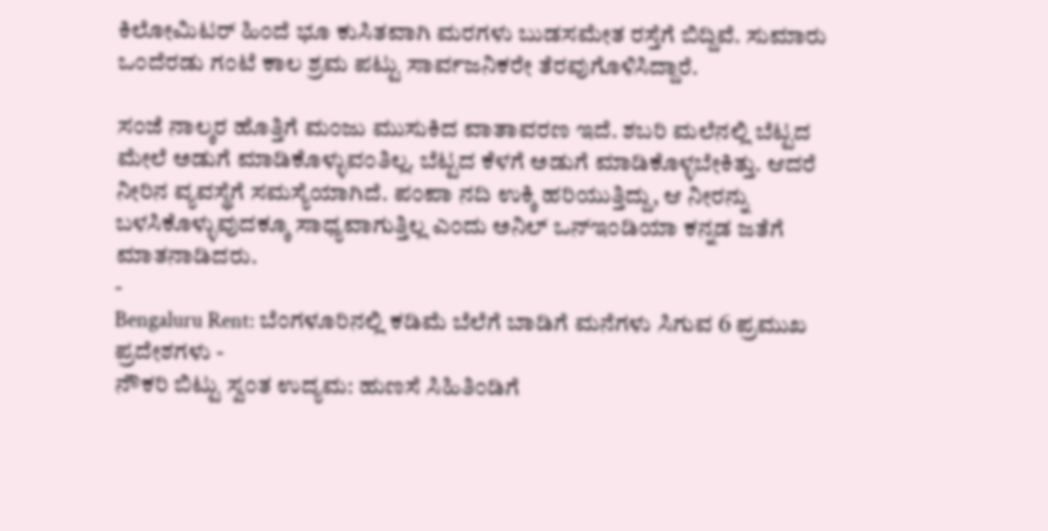ಕಿಲೋಮಿಟರ್ ಹಿಂದೆ ಭೂ ಕುಸಿತವಾಗಿ ಮರಗಳು ಬುಡಸಮೇತ ರಸ್ತೆಗೆ ಬಿದ್ದಿವೆ. ಸುಮಾರು ಒಂದೆರಡು ಗಂಟೆ ಕಾಲ ಶ್ರಮ ಪಟ್ಟು ಸಾರ್ವಜನಿಕರೇ ತೆರವುಗೊಳಿಸಿದ್ದಾರೆ.

ಸಂಜೆ ನಾಲ್ಕರ ಹೊತ್ತಿಗೆ ಮಂಜು ಮುಸುಕಿದ ವಾತಾವರಣ ಇದೆ. ಶಬರಿ ಮಲೆನಲ್ಲಿ ಬೆಟ್ಟದ ಮೇಲೆ ಅಡುಗೆ ಮಾಡಿಕೊಳ್ಳುವಂತಿಲ್ಲ. ಬೆಟ್ಟದ ಕೆಳಗೆ ಅಡುಗೆ ಮಾಡಿಕೊಳ್ಳಬೇಕಿತ್ತು. ಆದರೆ ನೀರಿನ ವ್ಯವಸ್ಥೆಗೆ ಸಮಸ್ಯೆಯಾಗಿದೆ. ಪಂಪಾ ನದಿ ಉಕ್ಕಿ ಹರಿಯುತ್ತಿದ್ದು, ಆ ನೀರನ್ನು ಬಳಸಿಕೊಳ್ಳುವುದಕ್ಕೂ ಸಾಧ್ಯವಾಗುತ್ತಿಲ್ಲ ಎಂದು ಅನಿಲ್ ಒನ್ಇಂಡಿಯಾ ಕನ್ನಡ ಜತೆಗೆ ಮಾತನಾಡಿದರು.
-
Bengaluru Rent: ಬೆಂಗಳೂರಿನಲ್ಲಿ ಕಡಿಮೆ ಬೆಲೆಗೆ ಬಾಡಿಗೆ ಮನೆಗಳು ಸಿಗುವ 6 ಪ್ರಮುಖ ಪ್ರದೇಶಗಳು -
ನೌಕರಿ ಬಿಟ್ಟು ಸ್ವಂತ ಉದ್ಯಮ: ಹುಣಸೆ ಸಿಹಿತಿಂಡಿಗೆ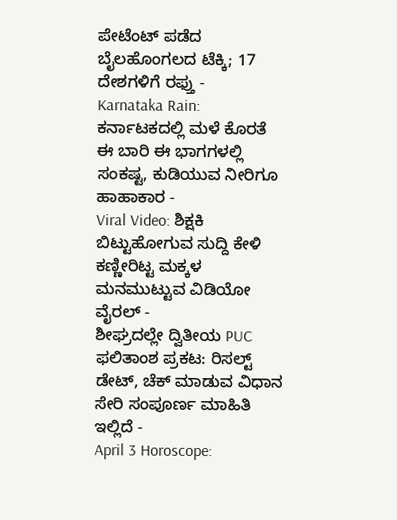ಪೇಟೆಂಟ್ ಪಡೆದ ಬೈಲಹೊಂಗಲದ ಟೆಕ್ಕಿ; 17 ದೇಶಗಳಿಗೆ ರಫ್ತು -
Karnataka Rain: ಕರ್ನಾಟಕದಲ್ಲಿ ಮಳೆ ಕೊರತೆ ಈ ಬಾರಿ ಈ ಭಾಗಗಳಲ್ಲಿ ಸಂಕಷ್ಟ, ಕುಡಿಯುವ ನೀರಿಗೂ ಹಾಹಾಕಾರ -
Viral Video: ಶಿಕ್ಷಕಿ ಬಿಟ್ಟುಹೋಗುವ ಸುದ್ದಿ ಕೇಳಿ ಕಣ್ಣೀರಿಟ್ಟ ಮಕ್ಕಳ ಮನಮುಟ್ಟುವ ವಿಡಿಯೋ ವೈರಲ್ -
ಶೀಘ್ರದಲ್ಲೇ ದ್ವಿತೀಯ PUC ಫಲಿತಾಂಶ ಪ್ರಕಟ: ರಿಸಲ್ಟ್ ಡೇಟ್, ಚೆಕ್ ಮಾಡುವ ವಿಧಾನ ಸೇರಿ ಸಂಪೂರ್ಣ ಮಾಹಿತಿ ಇಲ್ಲಿದೆ -
April 3 Horoscope: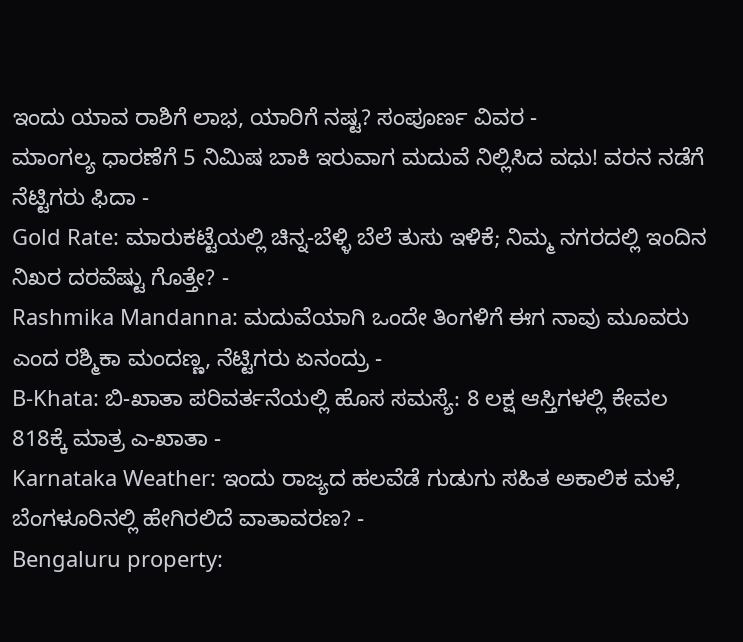ಇಂದು ಯಾವ ರಾಶಿಗೆ ಲಾಭ, ಯಾರಿಗೆ ನಷ್ಟ? ಸಂಪೂರ್ಣ ವಿವರ -
ಮಾಂಗಲ್ಯ ಧಾರಣೆಗೆ 5 ನಿಮಿಷ ಬಾಕಿ ಇರುವಾಗ ಮದುವೆ ನಿಲ್ಲಿಸಿದ ವಧು! ವರನ ನಡೆಗೆ ನೆಟ್ಟಿಗರು ಫಿದಾ -
Gold Rate: ಮಾರುಕಟ್ಟೆಯಲ್ಲಿ ಚಿನ್ನ-ಬೆಳ್ಳಿ ಬೆಲೆ ತುಸು ಇಳಿಕೆ; ನಿಮ್ಮ ನಗರದಲ್ಲಿ ಇಂದಿನ ನಿಖರ ದರವೆಷ್ಟು ಗೊತ್ತೇ? -
Rashmika Mandanna: ಮದುವೆಯಾಗಿ ಒಂದೇ ತಿಂಗಳಿಗೆ ಈಗ ನಾವು ಮೂವರು ಎಂದ ರಶ್ಮಿಕಾ ಮಂದಣ್ಣ, ನೆಟ್ಟಿಗರು ಏನಂದ್ರು -
B-Khata: ಬಿ-ಖಾತಾ ಪರಿವರ್ತನೆಯಲ್ಲಿ ಹೊಸ ಸಮಸ್ಯೆ: 8 ಲಕ್ಷ ಆಸ್ತಿಗಳಲ್ಲಿ ಕೇವಲ 818ಕ್ಕೆ ಮಾತ್ರ ಎ-ಖಾತಾ -
Karnataka Weather: ಇಂದು ರಾಜ್ಯದ ಹಲವೆಡೆ ಗುಡುಗು ಸಹಿತ ಅಕಾಲಿಕ ಮಳೆ, ಬೆಂಗಳೂರಿನಲ್ಲಿ ಹೇಗಿರಲಿದೆ ವಾತಾವರಣ? -
Bengaluru property: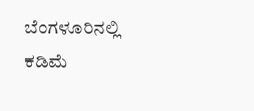ಬೆಂಗಳೂರಿನಲ್ಲಿ ಕಡಿಮೆ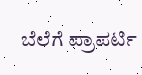ಬೆಲೆಗೆ ಪ್ರಾಪರ್ಟಿ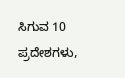ಸಿಗುವ 10 ಪ್ರದೇಶಗಳು,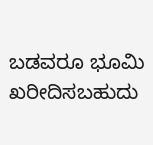ಬಡವರೂ ಭೂಮಿ ಖರೀದಿಸಬಹುದು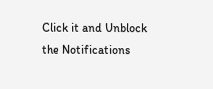Click it and Unblock the Notifications